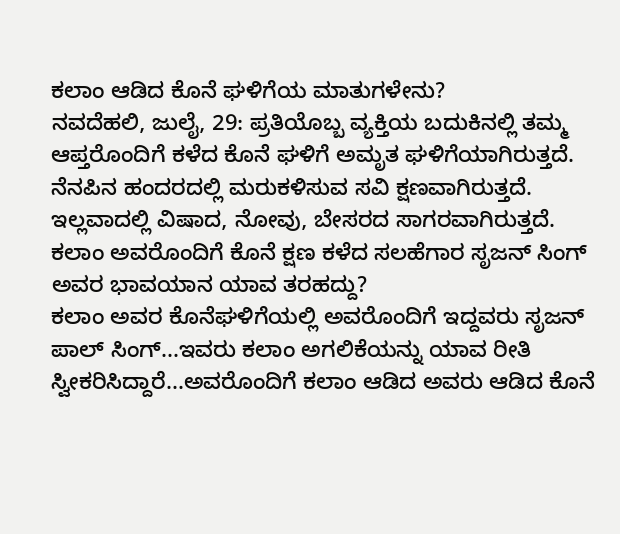ಕಲಾಂ ಆಡಿದ ಕೊನೆ ಘಳಿಗೆಯ ಮಾತುಗಳೇನು?
ನವದೆಹಲಿ, ಜುಲೈ, 29: ಪ್ರತಿಯೊಬ್ಬ ವ್ಯಕ್ತಿಯ ಬದುಕಿನಲ್ಲಿ ತಮ್ಮ ಆಪ್ತರೊಂದಿಗೆ ಕಳೆದ ಕೊನೆ ಘಳಿಗೆ ಅಮೃತ ಘಳಿಗೆಯಾಗಿರುತ್ತದೆ. ನೆನಪಿನ ಹಂದರದಲ್ಲಿ ಮರುಕಳಿಸುವ ಸವಿ ಕ್ಷಣವಾಗಿರುತ್ತದೆ. ಇಲ್ಲವಾದಲ್ಲಿ ವಿಷಾದ, ನೋವು, ಬೇಸರದ ಸಾಗರವಾಗಿರುತ್ತದೆ. ಕಲಾಂ ಅವರೊಂದಿಗೆ ಕೊನೆ ಕ್ಷಣ ಕಳೆದ ಸಲಹೆಗಾರ ಸೃಜನ್ ಸಿಂಗ್ ಅವರ ಭಾವಯಾನ ಯಾವ ತರಹದ್ದು?
ಕಲಾಂ ಅವರ ಕೊನೆಘಳಿಗೆಯಲ್ಲಿ ಅವರೊಂದಿಗೆ ಇದ್ದವರು ಸೃಜನ್ ಪಾಲ್ ಸಿಂಗ್...ಇವರು ಕಲಾಂ ಅಗಲಿಕೆಯನ್ನು ಯಾವ ರೀತಿ ಸ್ವೀಕರಿಸಿದ್ದಾರೆ...ಅವರೊಂದಿಗೆ ಕಲಾಂ ಆಡಿದ ಅವರು ಆಡಿದ ಕೊನೆ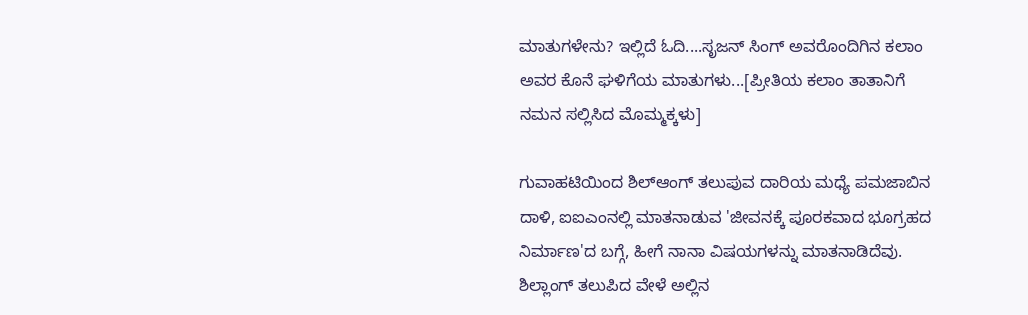ಮಾತುಗಳೇನು? ಇಲ್ಲಿದೆ ಓದಿ....ಸೃಜನ್ ಸಿಂಗ್ ಅವರೊಂದಿಗಿನ ಕಲಾಂ ಅವರ ಕೊನೆ ಘಳಿಗೆಯ ಮಾತುಗಳು...[ಪ್ರೀತಿಯ ಕಲಾಂ ತಾತಾನಿಗೆ ನಮನ ಸಲ್ಲಿಸಿದ ಮೊಮ್ಮಕ್ಕಳು]

ಗುವಾಹಟಿಯಿಂದ ಶಿಲ್ಆಂಗ್ ತಲುಪುವ ದಾರಿಯ ಮಧ್ಯೆ ಪಮಜಾಬಿನ ದಾಳಿ, ಐಐಎಂನಲ್ಲಿ ಮಾತನಾಡುವ 'ಜೀವನಕ್ಕೆ ಪೂರಕವಾದ ಭೂಗ್ರಹದ ನಿರ್ಮಾಣ'ದ ಬಗ್ಗೆ, ಹೀಗೆ ನಾನಾ ವಿಷಯಗಳನ್ನು ಮಾತನಾಡಿದೆವು.
ಶಿಲ್ಲಾಂಗ್ ತಲುಪಿದ ವೇಳೆ ಅಲ್ಲಿನ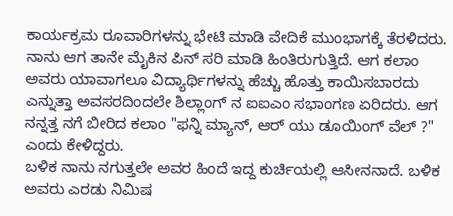ಕಾರ್ಯಕ್ರಮ ರೂವಾರಿಗಳನ್ನು ಭೇಟಿ ಮಾಡಿ ವೇದಿಕೆ ಮುಂಭಾಗಕ್ಕೆ ತೆರಳಿದರು. ನಾನು ಆಗ ತಾನೇ ಮೈಕಿನ ಪಿನ್ ಸರಿ ಮಾಡಿ ಹಿಂತಿರುಗುತ್ತಿದೆ. ಆಗ ಕಲಾಂ ಅವರು ಯಾವಾಗಲೂ ವಿದ್ಯಾರ್ಥಿಗಳನ್ನು ಹೆಚ್ಚು ಹೊತ್ತು ಕಾಯಿಸಬಾರದು ಎನ್ನುತ್ತಾ ಅವಸರದಿಂದಲೇ ಶಿಲ್ಲಾಂಗ್ ನ ಐಐಎಂ ಸಭಾಂಗಣ ಏರಿದರು. ಆಗ ನನ್ನತ್ತ ನಗೆ ಬೀರಿದ ಕಲಾಂ "ಫನ್ನಿ ಮ್ಯಾನ್, ಆರ್ ಯು ಡೂಯಿಂಗ್ ವೆಲ್ ?" ಎಂದು ಕೇಳಿದ್ದರು.
ಬಳಿಕ ನಾನು ನಗುತ್ತಲೇ ಅವರ ಹಿಂದೆ ಇದ್ದ ಕುರ್ಚಿಯಲ್ಲಿ ಆಸೀನನಾದೆ. ಬಳಿಕ ಅವರು ಎರಡು ನಿಮಿಷ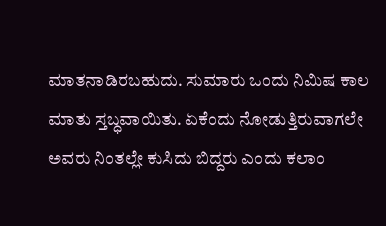ಮಾತನಾಡಿರಬಹುದು. ಸುಮಾರು ಒಂದು ನಿಮಿಷ ಕಾಲ ಮಾತು ಸ್ತಬ್ಧವಾಯಿತು. ಏಕೆಂದು ನೋಡುತ್ತಿರುವಾಗಲೇ ಅವರು ನಿಂತಲ್ಲೇ ಕುಸಿದು ಬಿದ್ದರು ಎಂದು ಕಲಾಂ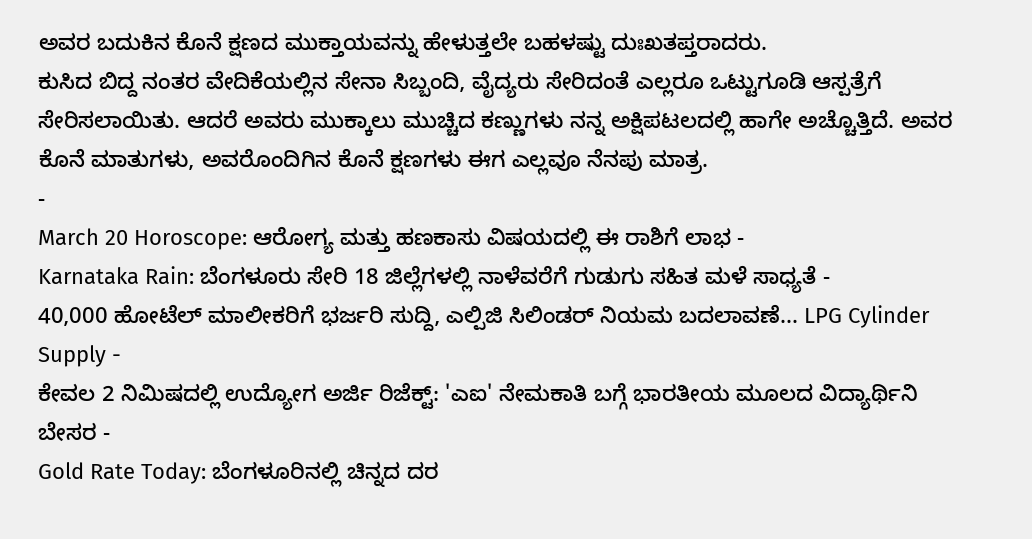ಅವರ ಬದುಕಿನ ಕೊನೆ ಕ್ಷಣದ ಮುಕ್ತಾಯವನ್ನು ಹೇಳುತ್ತಲೇ ಬಹಳಷ್ಟು ದುಃಖತಪ್ತರಾದರು.
ಕುಸಿದ ಬಿದ್ದ ನಂತರ ವೇದಿಕೆಯಲ್ಲಿನ ಸೇನಾ ಸಿಬ್ಬಂದಿ, ವೈದ್ಯರು ಸೇರಿದಂತೆ ಎಲ್ಲರೂ ಒಟ್ಟುಗೂಡಿ ಆಸ್ಪತ್ರೆಗೆ ಸೇರಿಸಲಾಯಿತು. ಆದರೆ ಅವರು ಮುಕ್ಕಾಲು ಮುಚ್ಚಿದ ಕಣ್ಣುಗಳು ನನ್ನ ಅಕ್ಷಿಪಟಲದಲ್ಲಿ ಹಾಗೇ ಅಚ್ಚೊತ್ತಿದೆ. ಅವರ ಕೊನೆ ಮಾತುಗಳು, ಅವರೊಂದಿಗಿನ ಕೊನೆ ಕ್ಷಣಗಳು ಈಗ ಎಲ್ಲವೂ ನೆನಪು ಮಾತ್ರ.
-
March 20 Horoscope: ಆರೋಗ್ಯ ಮತ್ತು ಹಣಕಾಸು ವಿಷಯದಲ್ಲಿ ಈ ರಾಶಿಗೆ ಲಾಭ -
Karnataka Rain: ಬೆಂಗಳೂರು ಸೇರಿ 18 ಜಿಲ್ಲೆಗಳಲ್ಲಿ ನಾಳೆವರೆಗೆ ಗುಡುಗು ಸಹಿತ ಮಳೆ ಸಾಧ್ಯತೆ -
40,000 ಹೋಟೆಲ್ ಮಾಲೀಕರಿಗೆ ಭರ್ಜರಿ ಸುದ್ದಿ, ಎಲ್ಪಿಜಿ ಸಿಲಿಂಡರ್ ನಿಯಮ ಬದಲಾವಣೆ... LPG Cylinder Supply -
ಕೇವಲ 2 ನಿಮಿಷದಲ್ಲಿ ಉದ್ಯೋಗ ಅರ್ಜಿ ರಿಜೆಕ್ಟ್: 'ಎಐ' ನೇಮಕಾತಿ ಬಗ್ಗೆ ಭಾರತೀಯ ಮೂಲದ ವಿದ್ಯಾರ್ಥಿನಿ ಬೇಸರ -
Gold Rate Today: ಬೆಂಗಳೂರಿನಲ್ಲಿ ಚಿನ್ನದ ದರ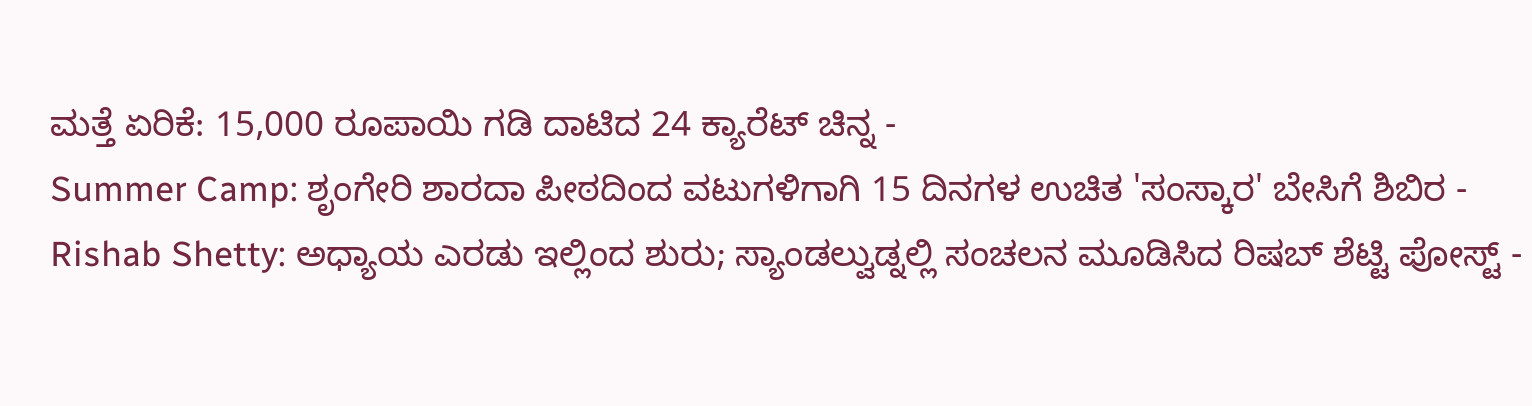ಮತ್ತೆ ಏರಿಕೆ: 15,000 ರೂಪಾಯಿ ಗಡಿ ದಾಟಿದ 24 ಕ್ಯಾರೆಟ್ ಚಿನ್ನ -
Summer Camp: ಶೃಂಗೇರಿ ಶಾರದಾ ಪೀಠದಿಂದ ವಟುಗಳಿಗಾಗಿ 15 ದಿನಗಳ ಉಚಿತ 'ಸಂಸ್ಕಾರ' ಬೇಸಿಗೆ ಶಿಬಿರ -
Rishab Shetty: ಅಧ್ಯಾಯ ಎರಡು ಇಲ್ಲಿಂದ ಶುರು; ಸ್ಯಾಂಡಲ್ವುಡ್ನಲ್ಲಿ ಸಂಚಲನ ಮೂಡಿಸಿದ ರಿಷಬ್ ಶೆಟ್ಟಿ ಪೋಸ್ಟ್ -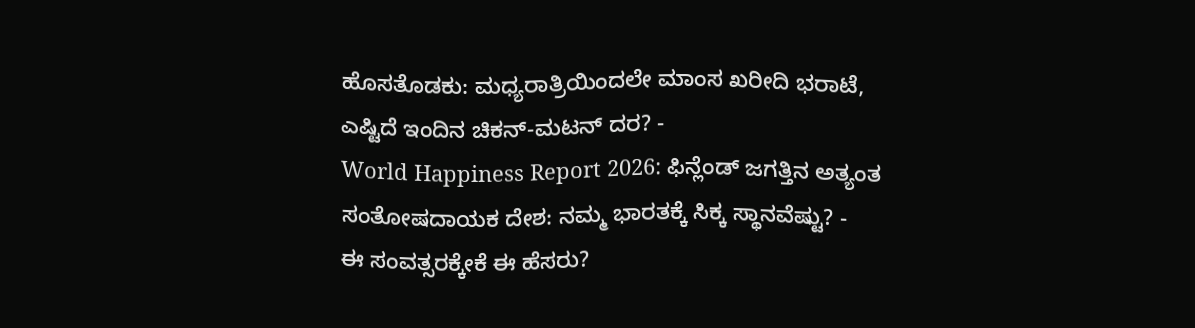ಹೊಸತೊಡಕು: ಮಧ್ಯರಾತ್ರಿಯಿಂದಲೇ ಮಾಂಸ ಖರೀದಿ ಭರಾಟೆ, ಎಷ್ಟಿದೆ ಇಂದಿನ ಚಿಕನ್-ಮಟನ್ ದರ? -
World Happiness Report 2026: ಫಿನ್ಲೆಂಡ್ ಜಗತ್ತಿನ ಅತ್ಯಂತ ಸಂತೋಷದಾಯಕ ದೇಶ: ನಮ್ಮ ಭಾರತಕ್ಕೆ ಸಿಕ್ಕ ಸ್ಥಾನವೆಷ್ಟು? -
ಈ ಸಂವತ್ಸರಕ್ಕೇಕೆ ಈ ಹೆಸರು?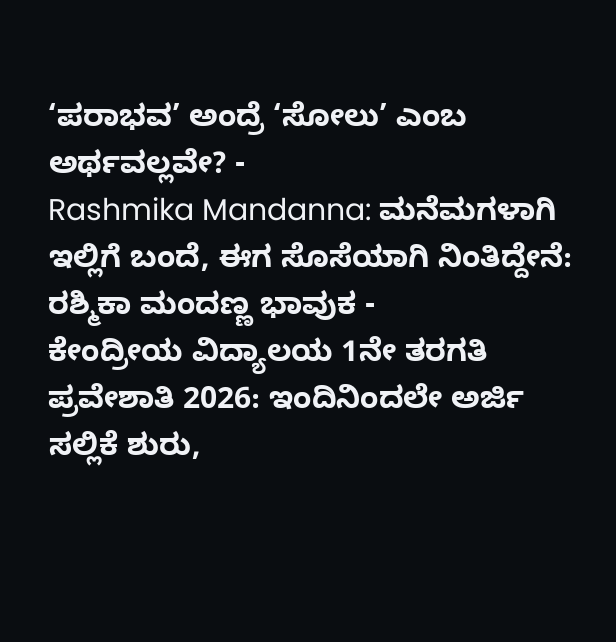‘ಪರಾಭವ’ ಅಂದ್ರೆ ‘ಸೋಲು’ ಎಂಬ ಅರ್ಥವಲ್ಲವೇ? -
Rashmika Mandanna: ಮನೆಮಗಳಾಗಿ ಇಲ್ಲಿಗೆ ಬಂದೆ, ಈಗ ಸೊಸೆಯಾಗಿ ನಿಂತಿದ್ದೇನೆ: ರಶ್ಮಿಕಾ ಮಂದಣ್ಣ ಭಾವುಕ -
ಕೇಂದ್ರೀಯ ವಿದ್ಯಾಲಯ 1ನೇ ತರಗತಿ ಪ್ರವೇಶಾತಿ 2026: ಇಂದಿನಿಂದಲೇ ಅರ್ಜಿ ಸಲ್ಲಿಕೆ ಶುರು,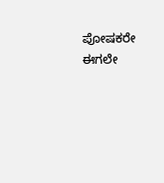ಪೋಷಕರೇ ಈಗಲೇ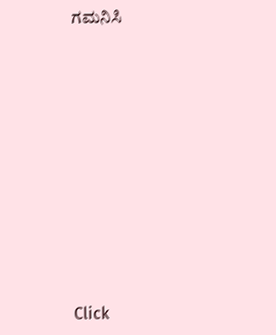ಗಮನಿಸಿ












Click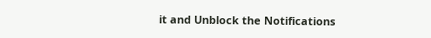it and Unblock the Notifications